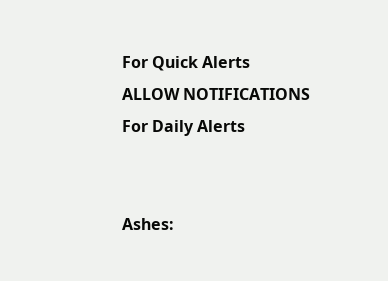For Quick Alerts
ALLOW NOTIFICATIONS
For Daily Alerts


Ashes: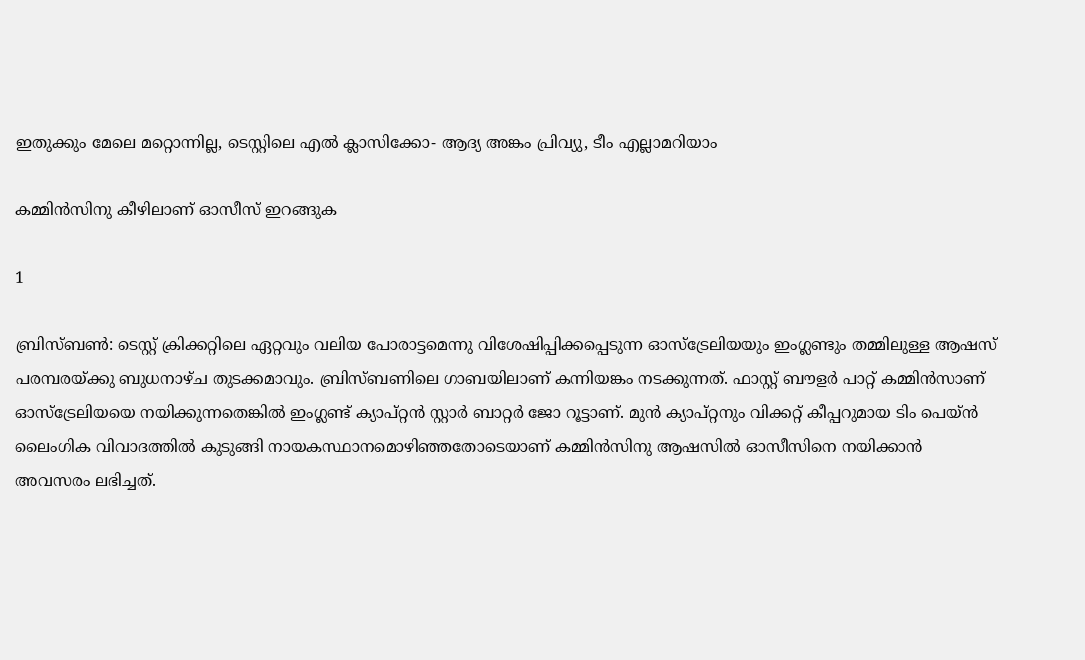ഇതുക്കും മേലെ മറ്റൊന്നില്ല, ടെസ്റ്റിലെ എല്‍ ക്ലാസിക്കോ- ആദ്യ അങ്കം പ്രിവ്യു, ടീം എല്ലാമറിയാം

കമ്മിന്‍സിനു കീഴിലാണ് ഓസീസ് ഇറങ്ങുക

1

ബ്രിസ്ബണ്‍: ടെസ്റ്റ് ക്രിക്കറ്റിലെ ഏറ്റവും വലിയ പോരാട്ടമെന്നു വിശേഷിപ്പിക്കപ്പെടുന്ന ഓസ്‌ട്രേലിയയും ഇംഗ്ലണ്ടും തമ്മിലുള്ള ആഷസ് പരമ്പരയ്ക്കു ബുധനാഴ്ച തുടക്കമാവും. ബ്രിസ്ബണിലെ ഗാബയിലാണ് കന്നിയങ്കം നടക്കുന്നത്. ഫാസ്റ്റ് ബൗളര്‍ പാറ്റ് കമ്മിന്‍സാണ് ഓസ്‌ട്രേലിയയെ നയിക്കുന്നതെങ്കില്‍ ഇംഗ്ലണ്ട് ക്യാപ്റ്റന്‍ സ്റ്റാര്‍ ബാറ്റര്‍ ജോ റൂട്ടാണ്. മുന്‍ ക്യാപ്റ്റനും വിക്കറ്റ് കീപ്പറുമായ ടിം പെയ്ന്‍ ലൈംഗിക വിവാദത്തില്‍ കുടുങ്ങി നായകസ്ഥാനമൊഴിഞ്ഞതോടെയാണ് കമ്മിന്‍സിനു ആഷസില്‍ ഓസീസിനെ നയിക്കാന്‍ അവസരം ലഭിച്ചത്.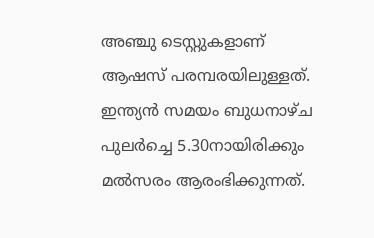അഞ്ചു ടെസ്റ്റുകളാണ് ആഷസ് പരമ്പരയിലുള്ളത്. ഇന്ത്യന്‍ സമയം ബുധനാഴ്ച പുലര്‍ച്ചെ 5.30നായിരിക്കും മല്‍സരം ആരംഭിക്കുന്നത്.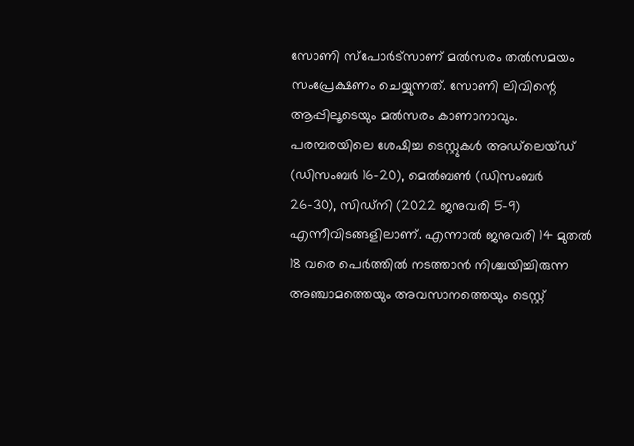സോണി സ്‌പോര്‍ട്‌സാണ് മല്‍സരം തല്‍സമയം സംപ്രേക്ഷണം ചെയ്യുന്നത്. സോണി ലിവിന്റെ ആപ്പിലൂടെയും മല്‍സരം കാണാനാവും. പരമ്പരയിലെ ശേഷിച്ച ടെസ്റ്റുകള്‍ അഡ്‌ലെയ്ഡ് (ഡിസംബര്‍ 16-20), മെല്‍ബണ്‍ (ഡിസംബര്‍ 26-30), സിഡ്‌നി (2022 ജനുവരി 5-9) എന്നീവിടങ്ങളിലാണ്. എന്നാല്‍ ജനുവരി 14 മുതല്‍ 18 വരെ പെര്‍ത്തില്‍ നടത്താന്‍ നിശ്ചയിച്ചിരുന്ന അഞ്ചാമത്തെയും അവസാനത്തെയും ടെസ്റ്റ്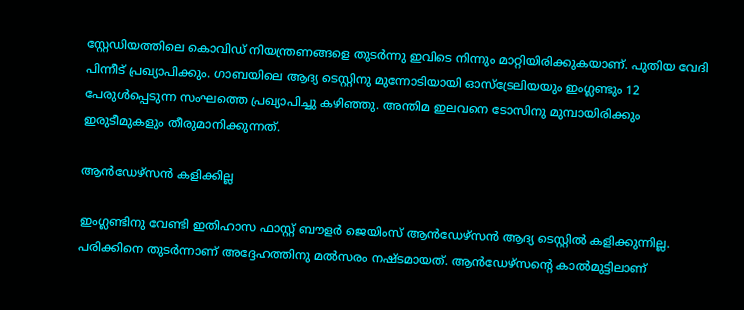സ്റ്റേഡിയത്തിലെ കൊവിഡ് നിയന്ത്രണങ്ങളെ തുടര്‍ന്നു ഇവിടെ നിന്നും മാറ്റിയിരിക്കുകയാണ്. പുതിയ വേദി പിന്നീട് പ്രഖ്യാപിക്കും. ഗാബയിലെ ആദ്യ ടെസ്റ്റിനു മുന്നോടിയായി ഓസ്‌ട്രേലിയയും ഇംഗ്ലണ്ടും 12 പേരുള്‍പ്പെടുന്ന സംഘത്തെ പ്രഖ്യാപിച്ചു കഴിഞ്ഞു. അന്തിമ ഇലവനെ ടോസിനു മുമ്പായിരിക്കും ഇരുടീമുകളും തീരുമാനിക്കുന്നത്.

ആന്‍ഡേഴ്‌സന്‍ കളിക്കില്ല

ഇംഗ്ലണ്ടിനു വേണ്ടി ഇതിഹാസ ഫാസ്റ്റ് ബൗളര്‍ ജെയിംസ് ആന്‍ഡേഴ്‌സന്‍ ആദ്യ ടെസ്റ്റില്‍ കളിക്കുന്നില്ല. പരിക്കിനെ തുടര്‍ന്നാണ് അദ്ദേഹത്തിനു മല്‍സരം നഷ്ടമായത്. ആന്‍ഡേഴ്‌സന്റെ കാല്‍മുട്ടിലാണ്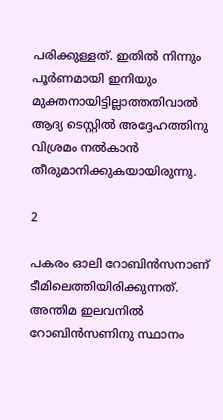പരിക്കുള്ളത്. ഇതില്‍ നിന്നും പൂര്‍ണമായി ഇനിയും മുക്തനായിട്ടില്ലാത്തതിവാല്‍ ആദ്യ ടെസ്റ്റില്‍ അദ്ദേഹത്തിനു വിശ്രമം നല്‍കാന്‍ തീരുമാനിക്കുകയായിരുന്നു.

2

പകരം ഓലി റോബിന്‍സനാണ് ടീമിലെത്തിയിരിക്കുന്നത്. അന്തിമ ഇലവനില്‍ റോബിന്‍സണിനു സ്ഥാനം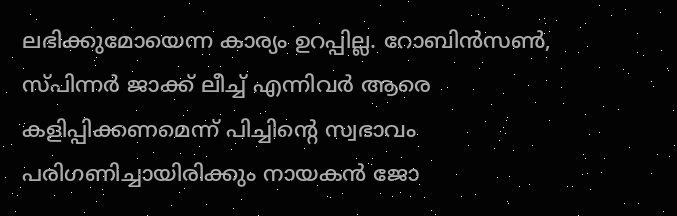ലഭിക്കുമോയെന്ന കാര്യം ഉറപ്പില്ല. റോബിന്‍സണ്‍, സ്പിന്നര്‍ ജാക്ക് ലീച്ച് എന്നിവര്‍ ആരെ കളിപ്പിക്കണമെന്ന് പിച്ചിന്റെ സ്വഭാവം പരിഗണിച്ചായിരിക്കും നായകന്‍ ജോ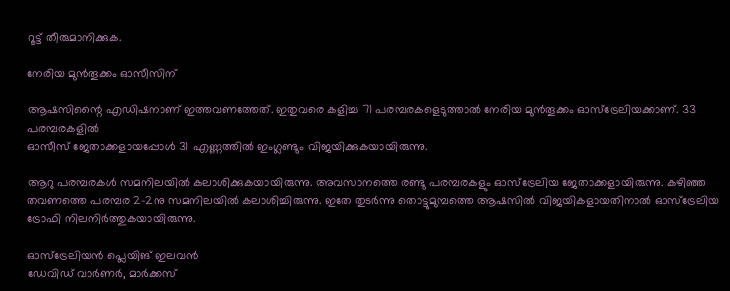റൂട്ട് തീരുമാനിക്കുക.

നേരിയ മുന്‍തൂക്കം ഓസീസിന്

ആഷസിന്റൈ എഡിഷനാണ് ഇത്തവണത്തേത്. ഇതുവരെ കളിച്ച 71 പരമ്പരകളെടുത്താല്‍ നേരിയ മുന്‍തൂക്കം ഓസ്‌ട്രേലിയക്കാണ്. 33 പരമ്പരകളില്‍
ഓസീസ് ജേതാക്കളായപ്പോള്‍ 31 എണ്ണത്തില്‍ ഇംഗ്ലണ്ടും വിജയിക്കുകയായിരുന്നു.

ആറു പരമ്പരകള്‍ സമനിലയില്‍ കലാശിക്കുകയായിരുന്നു. അവസാനത്തെ രണ്ടു പരമ്പരകളും ഓസ്‌ട്രേലിയ ജേതാക്കളായിരുന്നു. കഴിഞ്ഞ തവണത്തെ പരമ്പര 2-2നു സമനിലയില്‍ കലാശിച്ചിരുന്നു. ഇതേ തുടര്‍ന്നു തൊട്ടുമുമ്പത്തെ ആഷസില്‍ വിജയികളായതിനാല്‍ ഓസ്‌ട്രേലിയ ട്രോഫി നിലനിര്‍ത്തുകയായിരുന്നു.

ഓസ്‌ട്രേലിയന്‍ പ്ലെയിങ് ഇലവന്‍
ഡേവിഡ് വാര്‍ണര്‍, മാര്‍ക്കസ്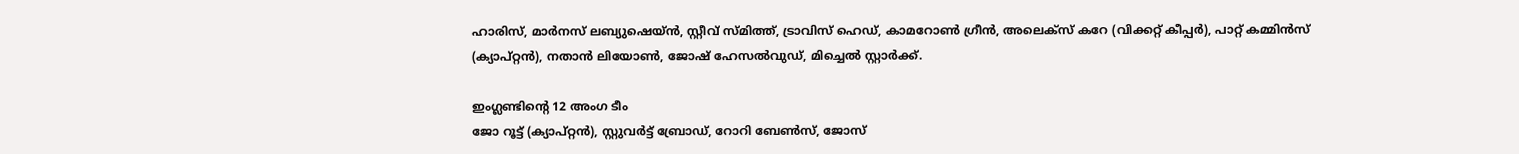ഹാരിസ്, മാര്‍നസ് ലബ്യുഷെയ്ന്‍, സ്റ്റീവ് സ്മിത്ത്, ട്രാവിസ് ഹെഡ്, കാമറോണ്‍ ഗ്രീന്‍, അലെക്‌സ് കറേ (വിക്കറ്റ് കീപ്പര്‍), പാറ്റ് കമ്മിന്‍സ് (ക്യാപ്റ്റന്‍), നതാന്‍ ലിയോണ്‍, ജോഷ് ഹേസല്‍വുഡ്, മിച്ചെല്‍ സ്റ്റാര്‍ക്ക്.

ഇംഗ്ലണ്ടിന്റെ 12 അംഗ ടീം
ജോ റൂട്ട് (ക്യാപ്റ്റന്‍), സ്റ്റുവര്‍ട്ട് ബ്രോഡ്, റോറി ബേണ്‍സ്, ജോസ്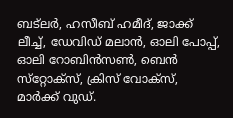ബട്‌ലര്‍, ഹസീബ് ഹമീദ്, ജാക്ക് ലീച്ച്, ഡേവിഡ് മലാന്‍, ഓലി പോപ്പ്, ഓലി റോബിന്‍സണ്‍, ബെന്‍ സ്‌റ്റോക്‌സ്, ക്രിസ് വോക്‌സ്, മാര്‍ക്ക് വുഡ്.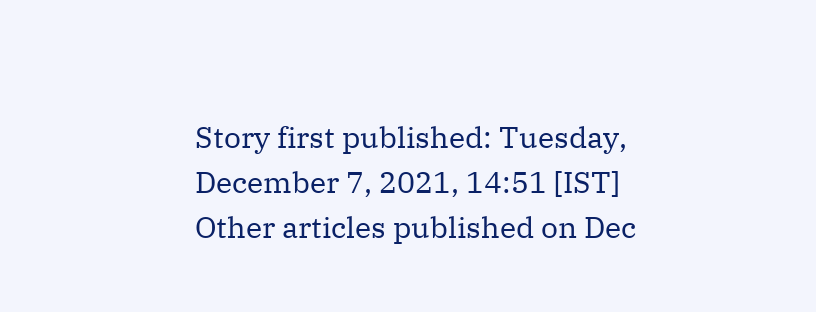Story first published: Tuesday, December 7, 2021, 14:51 [IST]
Other articles published on Dec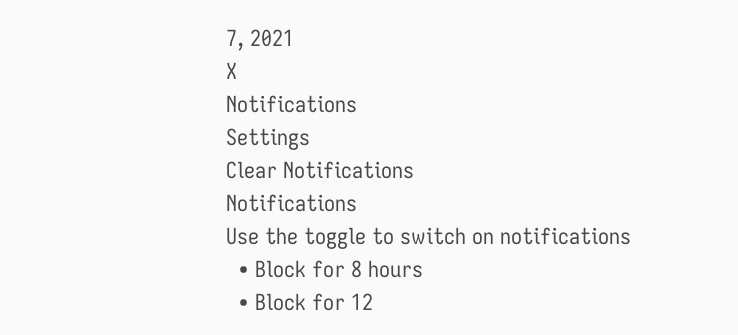7, 2021
X
Notifications
Settings
Clear Notifications
Notifications
Use the toggle to switch on notifications
  • Block for 8 hours
  • Block for 12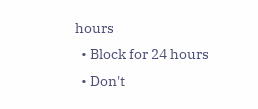hours
  • Block for 24 hours
  • Don't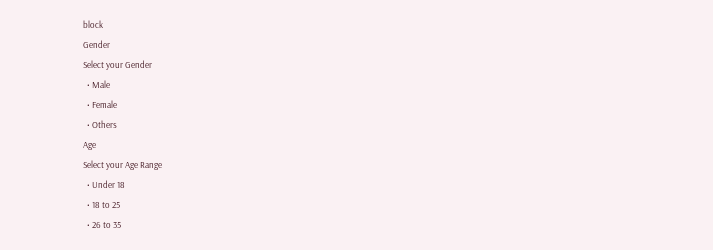block
Gender
Select your Gender
  • Male
  • Female
  • Others
Age
Select your Age Range
  • Under 18
  • 18 to 25
  • 26 to 35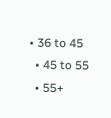• 36 to 45
  • 45 to 55
  • 55+